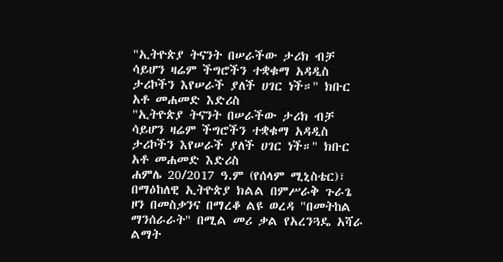"ኢትዮጵያ ትናንት በሠራችው ታሪክ ብቻ ሳይሆን ዛሬም ችግሮችን ተቋቁማ አዳዲስ ታሪኮችን እየሠራች ያለች ሀገር ነች።" ክቡር አቶ መሐመድ እድሪስ
"ኢትዮጵያ ትናንት በሠራችው ታሪክ ብቻ ሳይሆን ዛሬም ችግሮችን ተቋቁማ አዳዲስ ታሪኮችን እየሠራች ያለች ሀገር ነች።" ክቡር አቶ መሐመድ እድሪስ
ሐምሌ 20/2017 ዓ.ም (የሰላም ሚኒስቴር)፣ በማዕከለዊ ኢትዮጵያ ክልል በምሥራቅ ጉራጌ ዞን በመስቃንና በማረቆ ልዩ ወረዳ "በመትከል ማንሰራራት" በሚል መሪ ቃል የአረንጓዴ አሻራ ልማት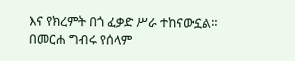እና የክረምት በጎ ፈቃድ ሥራ ተከናውኗል።
በመርሐ ግብሩ የሰላም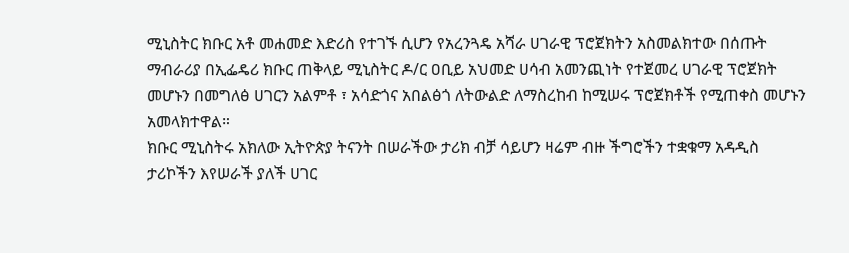ሚኒስትር ክቡር አቶ መሐመድ እድሪስ የተገኙ ሲሆን የአረንጓዴ አሻራ ሀገራዊ ፕሮጀክትን አስመልክተው በሰጡት ማብራሪያ በኢፌዴሪ ክቡር ጠቅላይ ሚኒስትር ዶ/ር ዐቢይ አህመድ ሀሳብ አመንጪነት የተጀመረ ሀገራዊ ፕሮጀክት መሆኑን በመግለፅ ሀገርን አልምቶ ፣ አሳድጎና አበልፅጎ ለትውልድ ለማስረከብ ከሚሠሩ ፕሮጀክቶች የሚጠቀስ መሆኑን አመላክተዋል።
ክቡር ሚኒስትሩ አክለው ኢትዮጵያ ትናንት በሠራችው ታሪክ ብቻ ሳይሆን ዛሬም ብዙ ችግሮችን ተቋቁማ አዳዲስ ታሪኮችን እየሠራች ያለች ሀገር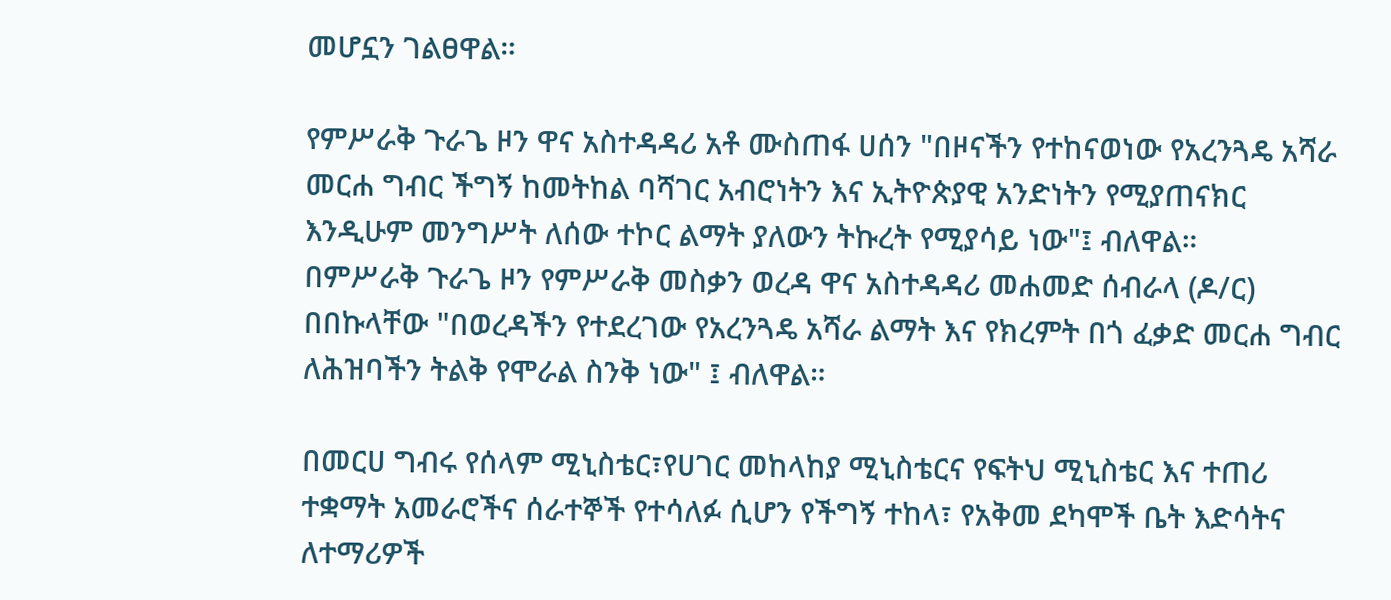መሆኗን ገልፀዋል።

የምሥራቅ ጉራጌ ዞን ዋና አስተዳዳሪ አቶ ሙስጠፋ ሀሰን "በዞናችን የተከናወነው የአረንጓዴ አሻራ መርሐ ግብር ችግኝ ከመትከል ባሻገር አብሮነትን እና ኢትዮጵያዊ አንድነትን የሚያጠናክር እንዲሁም መንግሥት ለሰው ተኮር ልማት ያለውን ትኩረት የሚያሳይ ነው"፤ ብለዋል።
በምሥራቅ ጉራጌ ዞን የምሥራቅ መስቃን ወረዳ ዋና አስተዳዳሪ መሐመድ ሰብራላ (ዶ/ር) በበኩላቸው "በወረዳችን የተደረገው የአረንጓዴ አሻራ ልማት እና የክረምት በጎ ፈቃድ መርሐ ግብር ለሕዝባችን ትልቅ የሞራል ስንቅ ነው" ፤ ብለዋል።

በመርሀ ግብሩ የሰላም ሚኒስቴር፣የሀገር መከላከያ ሚኒስቴርና የፍትህ ሚኒስቴር እና ተጠሪ ተቋማት አመራሮችና ሰራተኞች የተሳለፉ ሲሆን የችግኝ ተከላ፣ የአቅመ ደካሞች ቤት እድሳትና ለተማሪዎች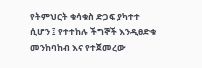የትምህርት ቁሳቁስ ድጋፍ ያካተተ ሲሆን ፤ የተተከሉ ችግኞች እንዲፀድቁ መንከባከብ እና የተጀመረው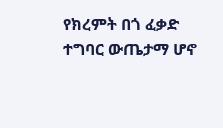የክረምት በጎ ፈቃድ ተግባር ውጤታማ ሆኖ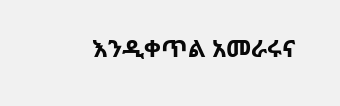እንዲቀጥል አመራሩና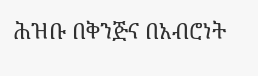ሕዝቡ በቅንጅና በአብሮነት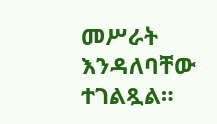መሥራት እንዳለባቸው ተገልጿል።